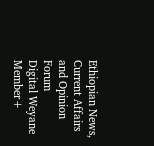Ethiopian News, Current Affairs and Opinion Forum
Digital Weyane
Member+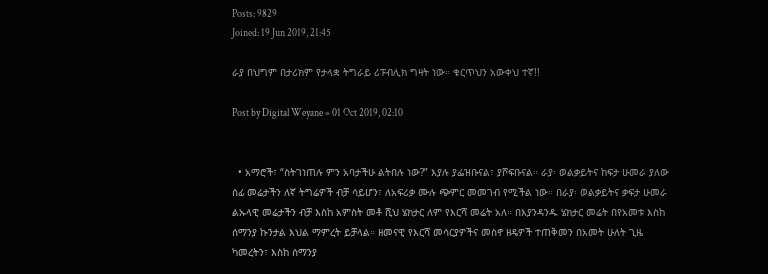Posts: 9829
Joined: 19 Jun 2019, 21:45

ራያ በህግም በታሪክም የታላቋ ትግራይ ሪፑብሊክ ግዛት ነው። ቁርጥህን አውቀህ ተኛ!!

Post by Digital Weyane » 01 Oct 2019, 02:10


  • አማሮች፣ “ስትገነጠሉ ምን አባታችሁ ልትበሉ ነው?” እያሉ ያፌዝቡናል፣ ያሾፍቡናል። ራያ፡ ወልቃይትና ከፍታ ሁመራ ያለው ሰፊ መሬታችን ለኛ ትግሬዎች ብቻ ሳይሆን፣ ለአፍሪቃ ሙሉ ጭምር መመገብ የሚችል ነው። በራያ፡ ወልቃይትና ቃፍታ ሁመራ ልኡላዊ መሬታችን ብቻ እስከ አምስት መቶ ሺህ ሄክታር ለም የእርሻ መሬት አለ። በእያንዳንዱ ሄክታር መሬት በየአመቱ እስከ ሰማንያ ኩንታል እህል ማምረት ይቻላል። ዘመናዊ የእርሻ መሳርያዎችና መስኖ ዘዴዎች ተጠቅመን በአመት ሁለት ጊዜ ካመረትን፣ እስከ ሰማንያ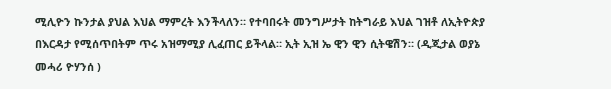ሚሊዮን ኩንታል ያህል እህል ማምረት እንችላለን። የተባበሩት መንግሥታት ከትግራይ እህል ገዝቶ ለኢትዮጵያ በእርዳታ የሚሰጥበትም ጥሩ አዝማሚያ ሊፈጠር ይችላል። ኢት ኢዝ ኤ ዊን ዊን ሲትዌሽን። (ዲጂታል ወያኔ መሓሪ ዮሃንሰ )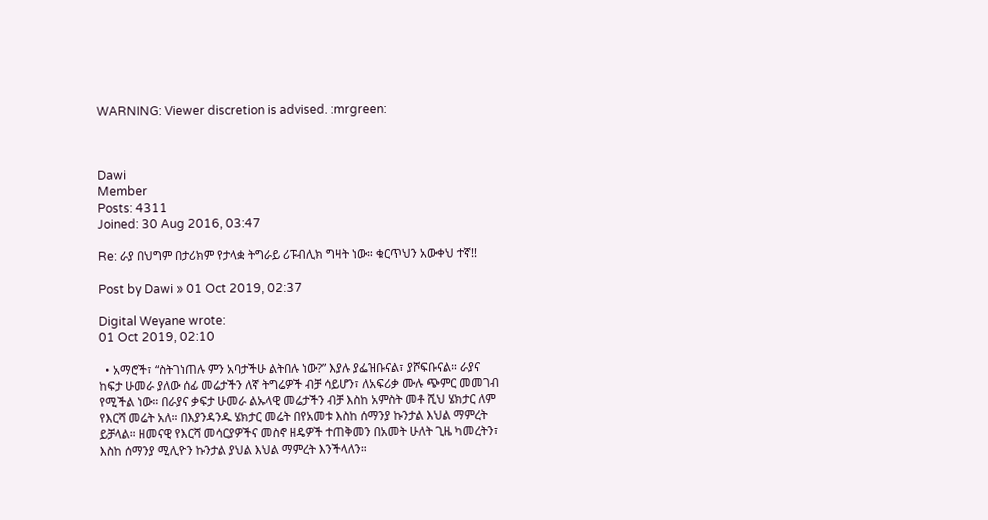WARNING: Viewer discretion is advised. :mrgreen:



Dawi
Member
Posts: 4311
Joined: 30 Aug 2016, 03:47

Re: ራያ በህግም በታሪክም የታላቋ ትግራይ ሪፑብሊክ ግዛት ነው። ቁርጥህን አውቀህ ተኛ!!

Post by Dawi » 01 Oct 2019, 02:37

Digital Weyane wrote:
01 Oct 2019, 02:10

  • አማሮች፣ “ስትገነጠሉ ምን አባታችሁ ልትበሉ ነው?” እያሉ ያፌዝቡናል፣ ያሾፍቡናል። ራያና ከፍታ ሁመራ ያለው ሰፊ መሬታችን ለኛ ትግሬዎች ብቻ ሳይሆን፣ ለአፍሪቃ ሙሉ ጭምር መመገብ የሚችል ነው። በራያና ቃፍታ ሁመራ ልኡላዊ መሬታችን ብቻ እስከ አምስት መቶ ሺህ ሄክታር ለም የእርሻ መሬት አለ። በእያንዳንዱ ሄክታር መሬት በየአመቱ እስከ ሰማንያ ኩንታል እህል ማምረት ይቻላል። ዘመናዊ የእርሻ መሳርያዎችና መስኖ ዘዴዎች ተጠቅመን በአመት ሁለት ጊዜ ካመረትን፣ እስከ ሰማንያ ሚሊዮን ኩንታል ያህል እህል ማምረት እንችላለን።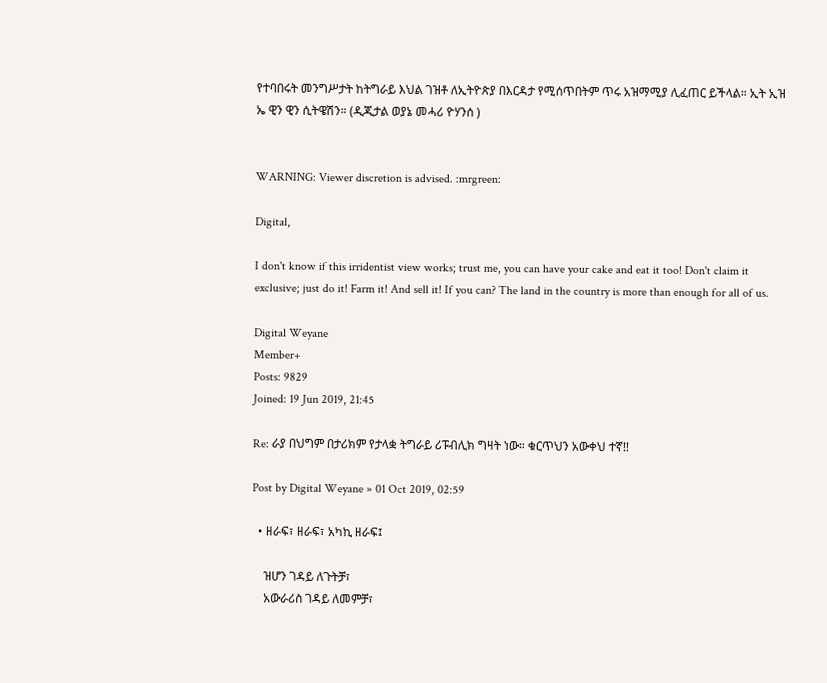የተባበሩት መንግሥታት ከትግራይ እህል ገዝቶ ለኢትዮጵያ በእርዳታ የሚሰጥበትም ጥሩ አዝማሚያ ሊፈጠር ይችላል። ኢት ኢዝ ኤ ዊን ዊን ሲትዌሽን። (ዲጂታል ወያኔ መሓሪ ዮሃንሰ )


WARNING: Viewer discretion is advised. :mrgreen:

Digital,

I don't know if this irridentist view works; trust me, you can have your cake and eat it too! Don't claim it exclusive; just do it! Farm it! And sell it! If you can? The land in the country is more than enough for all of us.

Digital Weyane
Member+
Posts: 9829
Joined: 19 Jun 2019, 21:45

Re: ራያ በህግም በታሪክም የታላቋ ትግራይ ሪፑብሊክ ግዛት ነው። ቁርጥህን አውቀህ ተኛ!!

Post by Digital Weyane » 01 Oct 2019, 02:59

  • ዘራፍ፣ ዘራፍ፣ አካኪ ዘራፍ፤

    ዝሆን ገዳይ ለጉትቻ፣
    አውራሪስ ገዳይ ለመምቻ፣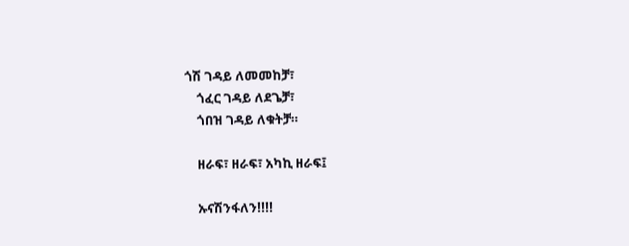ጎሽ ገዳይ ለመመከቻ፣
    ጎፈር ገዳይ ለደጌቻ፣
    ጎበዝ ገዳይ ለቁትቻ።

    ዘራፍ፣ ዘራፍ፣ አካኪ ዘራፍ፤

    ኡናሽንፋለን!!!!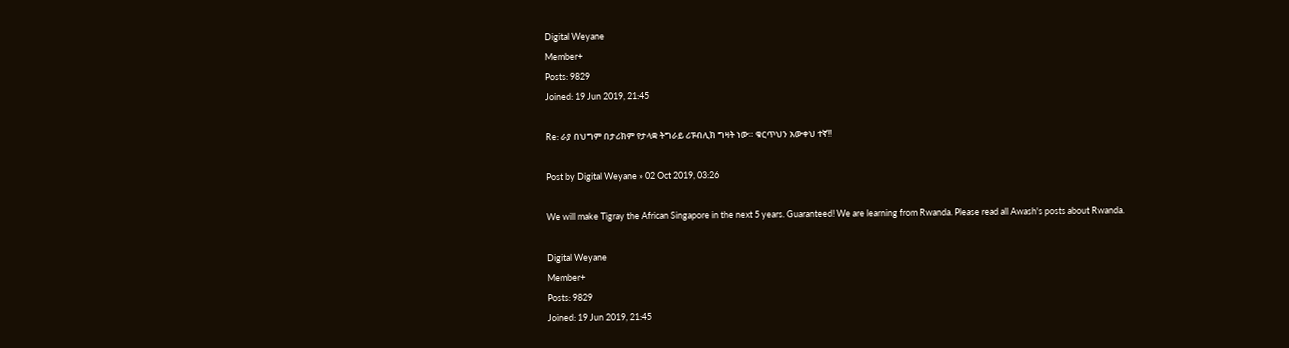Digital Weyane
Member+
Posts: 9829
Joined: 19 Jun 2019, 21:45

Re: ራያ በህግም በታሪክም የታላቋ ትግራይ ሪፑብሊክ ግዛት ነው። ቁርጥህን አውቀህ ተኛ!!

Post by Digital Weyane » 02 Oct 2019, 03:26

We will make Tigray the African Singapore in the next 5 years. Guaranteed! We are learning from Rwanda. Please read all Awash's posts about Rwanda.

Digital Weyane
Member+
Posts: 9829
Joined: 19 Jun 2019, 21:45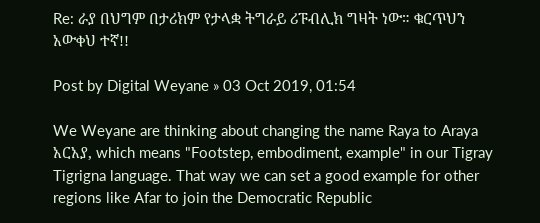Re: ራያ በህግም በታሪክም የታላቋ ትግራይ ሪፑብሊክ ግዛት ነው። ቁርጥህን አውቀህ ተኛ!!

Post by Digital Weyane » 03 Oct 2019, 01:54

We Weyane are thinking about changing the name Raya to Araya አርአያ, which means "Footstep, embodiment, example" in our Tigray Tigrigna language. That way we can set a good example for other regions like Afar to join the Democratic Republic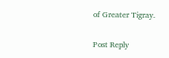of Greater Tigray.


Post Reply